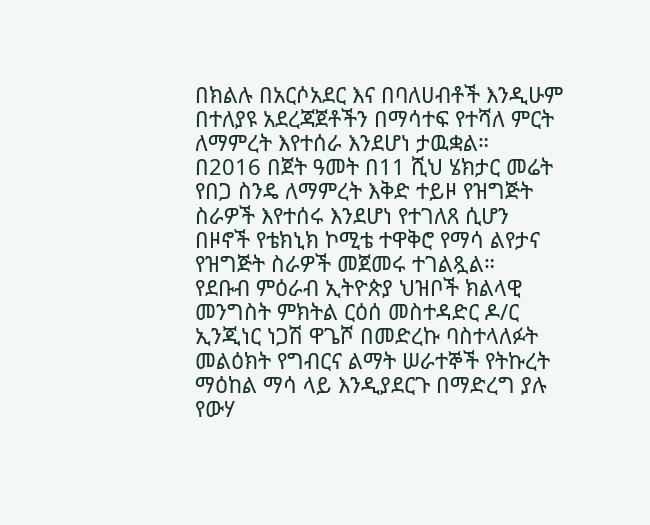በክልሉ በአርሶአደር እና በባለሀብቶች እንዲሁም በተለያዩ አደረጃጀቶችን በማሳተፍ የተሻለ ምርት ለማምረት እየተሰራ እንደሆነ ታዉቋል።
በ2016 በጀት ዓመት በ11 ሺህ ሄክታር መሬት የበጋ ስንዴ ለማምረት እቅድ ተይዞ የዝግጅት ስራዎች እየተሰሩ እንደሆነ የተገለጸ ሲሆን በዞኖች የቴክኒክ ኮሚቴ ተዋቅሮ የማሳ ልየታና የዝግጅት ስራዎች መጀመሩ ተገልጿል።
የደቡብ ምዕራብ ኢትዮጵያ ህዝቦች ክልላዊ መንግስት ምክትል ርዕሰ መስተዳድር ዶ/ር ኢንጂነር ነጋሽ ዋጌሾ በመድረኩ ባስተላለፉት መልዕክት የግብርና ልማት ሠራተኞች የትኩረት ማዕከል ማሳ ላይ እንዲያደርጉ በማድረግ ያሉ የውሃ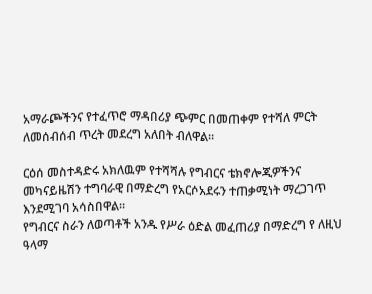አማራጮችንና የተፈጥሮ ማዳበሪያ ጭምር በመጠቀም የተሻለ ምርት ለመሰብሰብ ጥረት መደረግ አለበት ብለዋል።

ርዕሰ መስተዳድሩ አክለዉም የተሻሻሉ የግብርና ቴክኖሎጂዎችንና መካናይዜሽን ተግባራዊ በማድረግ የአርሶአደሩን ተጠቃሚነት ማረጋገጥ እንደሚገባ አሳስበዋል።
የግብርና ስራን ለወጣቶች አንዱ የሥራ ዕድል መፈጠሪያ በማድረግ የ ለዚህ ዓላማ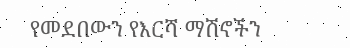የመደበውን የእርሻ ማሽኖችን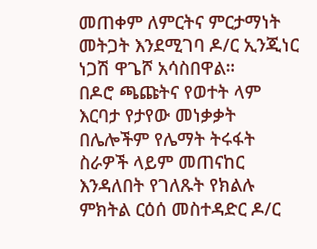መጠቀም ለምርትና ምርታማነት መትጋት እንደሚገባ ዶ/ር ኢንጂነር ነጋሽ ዋጌሾ አሳስበዋል።
በዶሮ ጫጩትና የወተት ላም እርባታ የታየው መነቃቃት በሌሎችም የሌማት ትሩፋት ስራዎች ላይም መጠናከር እንዳለበት የገለጹት የክልሉ ምክትል ርዕሰ መስተዳድር ዶ/ር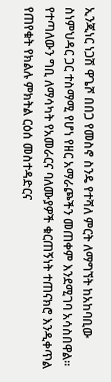ኢንጂነር ነጋሽ ዋጌሾ በበጋ የመስኖ ስንዴ የተሻለ ምርት ለማግኘት ከአከባቢው ስነምህዳር ጋር ተስማሚ የሆነ የዘር አማራጮችን መጠቀም እንደሚገባ አሳስበዋል።
የተጣለውን ግቢ ለማሳካት የአመራርና ባለሙያዎች ቁርጠኝነት ተጠናክሮ እንዲቀጥል የጠየቁት የክልሉ ምክትል ርዕሰ መስተዳድርና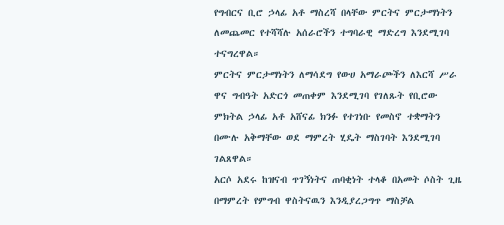የግብርና ቢሮ ኃላፊ አቶ ማስረሻ በላቸው ምርትና ምርታማነትን ለመጨመር የተሻሻሉ አሰራሮችን ተግባራዊ ማድረግ እንደሚገባ ተናግረዋል።
ምርትና ምርታማነትን ለማሳደግ የውሀ አማራጮችን ለእርሻ ሥራ ዋና ግብዓት አድርጎ መጠቀም እንደሚገባ የገለጹት የቢሮው ምክትል ኃላፊ አቶ አሸናፊ ክንፉ የተገነቡ የመስኖ ተቋማትን በሙሉ አቅማቸው ወደ ማምረት ሂዴት ማስገባት እንደሚገባ ገልጸዋል።
አርሶ አደሩ ከዝናብ ጥገኝነትና ጠባቂነት ተላቆ በአመት ሶስት ጊዜ በማምረት የምግብ ዋስትናዉን እንዲያረጋግጥ ማስቻል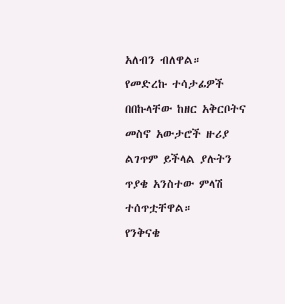አለብን ብለዋል።
የመድረኩ ተሳታፊዎች በበኩላቸው ከዘር አቅርቦትና መስኖ አውታሮች ዙሪያ ልገጥም ይችላል ያሉትን ጥያቄ አንስተው ምላሽ ተሰጥቷቸዋል።
የንቅናቄ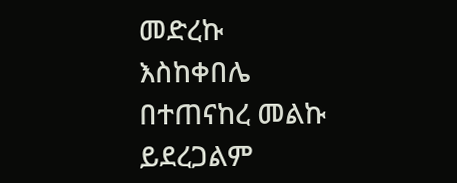መድረኩ እስከቀበሌ በተጠናከረ መልኩ ይደረጋልም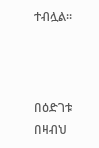ተብሏል።



በዕድገቱ በዛብህ